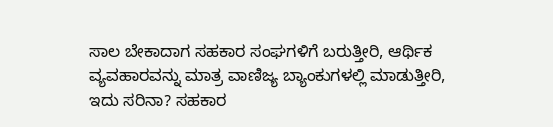ಸಾಲ ಬೇಕಾದಾಗ ಸಹಕಾರ ಸಂಘಗಳಿಗೆ ಬರುತ್ತೀರಿ, ಆರ್ಥಿಕ ವ್ಯವಹಾರವನ್ನು ಮಾತ್ರ ವಾಣಿಜ್ಯ ಬ್ಯಾಂಕುಗಳಲ್ಲಿ ಮಾಡುತ್ತೀರಿ, ಇದು ಸರಿನಾ? ಸಹಕಾರ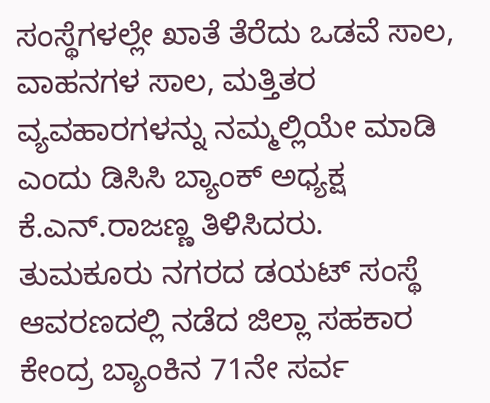ಸಂಸ್ಥೆಗಳಲ್ಲೇ ಖಾತೆ ತೆರೆದು ಒಡವೆ ಸಾಲ, ವಾಹನಗಳ ಸಾಲ, ಮತ್ತಿತರ ವ್ಯವಹಾರಗಳನ್ನು ನಮ್ಮಲ್ಲಿಯೇ ಮಾಡಿ ಎಂದು ಡಿಸಿಸಿ ಬ್ಯಾಂಕ್ ಅಧ್ಯಕ್ಷ ಕೆ.ಎನ್.ರಾಜಣ್ಣ ತಿಳಿಸಿದರು.
ತುಮಕೂರು ನಗರದ ಡಯಟ್ ಸಂಸ್ಥೆ ಆವರಣದಲ್ಲಿ ನಡೆದ ಜಿಲ್ಲಾ ಸಹಕಾರ ಕೇಂದ್ರ ಬ್ಯಾಂಕಿನ 71ನೇ ಸರ್ವ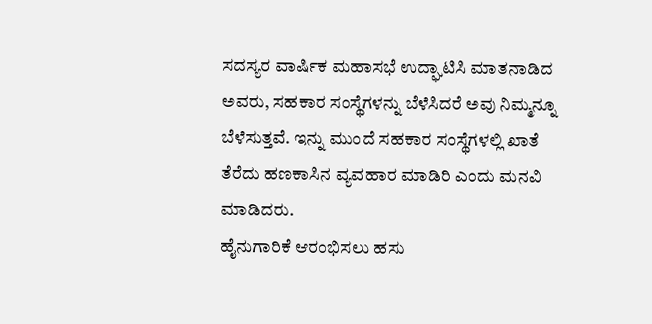ಸದಸ್ಯರ ವಾರ್ಷಿಕ ಮಹಾಸಭೆ ಉದ್ಘಾಟಿಸಿ ಮಾತನಾಡಿದ ಅವರು, ಸಹಕಾರ ಸಂಸ್ಥೆಗಳನ್ನು ಬೆಳೆಸಿದರೆ ಅವು ನಿಮ್ಮನ್ನೂ ಬೆಳೆಸುತ್ತವೆ. ಇನ್ನು ಮುಂದೆ ಸಹಕಾರ ಸಂಸ್ಥೆಗಳಲ್ಲಿ ಖಾತೆ ತೆರೆದು ಹಣಕಾಸಿನ ವ್ಯವಹಾರ ಮಾಡಿರಿ ಎಂದು ಮನವಿ ಮಾಡಿದರು.
ಹೈನುಗಾರಿಕೆ ಆರಂಭಿಸಲು ಹಸು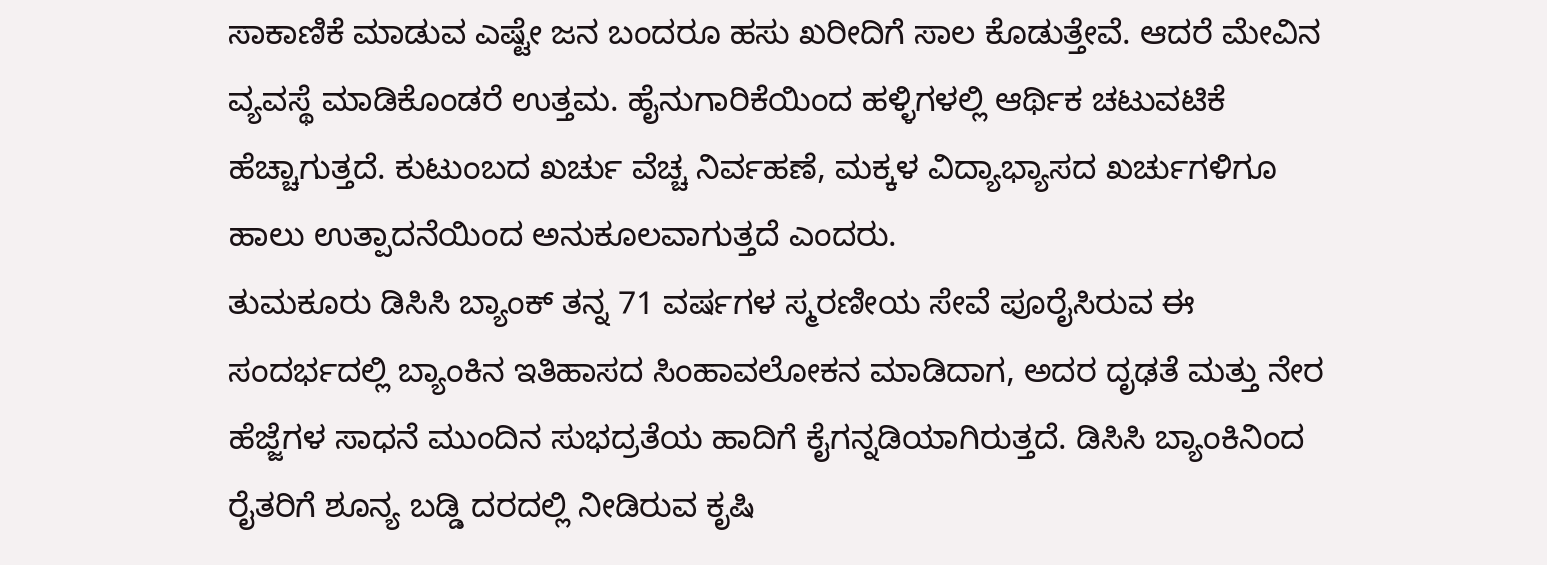ಸಾಕಾಣಿಕೆ ಮಾಡುವ ಎಷ್ಟೇ ಜನ ಬಂದರೂ ಹಸು ಖರೀದಿಗೆ ಸಾಲ ಕೊಡುತ್ತೇವೆ. ಆದರೆ ಮೇವಿನ ವ್ಯವಸ್ಥೆ ಮಾಡಿಕೊಂಡರೆ ಉತ್ತಮ. ಹೈನುಗಾರಿಕೆಯಿಂದ ಹಳ್ಳಿಗಳಲ್ಲಿ ಆರ್ಥಿಕ ಚಟುವಟಿಕೆ ಹೆಚ್ಚಾಗುತ್ತದೆ. ಕುಟುಂಬದ ಖರ್ಚು ವೆಚ್ಚ ನಿರ್ವಹಣೆ, ಮಕ್ಕಳ ವಿದ್ಯಾಭ್ಯಾಸದ ಖರ್ಚುಗಳಿಗೂ ಹಾಲು ಉತ್ಪಾದನೆಯಿಂದ ಅನುಕೂಲವಾಗುತ್ತದೆ ಎಂದರು.
ತುಮಕೂರು ಡಿಸಿಸಿ ಬ್ಯಾಂಕ್ ತನ್ನ 71 ವರ್ಷಗಳ ಸ್ಮರಣೀಯ ಸೇವೆ ಪೂರೈಸಿರುವ ಈ ಸಂದರ್ಭದಲ್ಲಿ ಬ್ಯಾಂಕಿನ ಇತಿಹಾಸದ ಸಿಂಹಾವಲೋಕನ ಮಾಡಿದಾಗ, ಅದರ ದೃಢತೆ ಮತ್ತು ನೇರ ಹೆಜ್ಜೆಗಳ ಸಾಧನೆ ಮುಂದಿನ ಸುಭದ್ರತೆಯ ಹಾದಿಗೆ ಕೈಗನ್ನಡಿಯಾಗಿರುತ್ತದೆ. ಡಿಸಿಸಿ ಬ್ಯಾಂಕಿನಿಂದ ರೈತರಿಗೆ ಶೂನ್ಯ ಬಡ್ಡಿ ದರದಲ್ಲಿ ನೀಡಿರುವ ಕೃಷಿ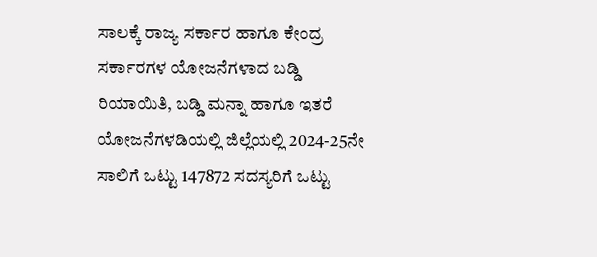ಸಾಲಕ್ಕೆ ರಾಜ್ಯ ಸರ್ಕಾರ ಹಾಗೂ ಕೇಂದ್ರ ಸರ್ಕಾರಗಳ ಯೋಜನೆಗಳಾದ ಬಡ್ಡಿ ರಿಯಾಯಿತಿ, ಬಡ್ಡಿ ಮನ್ನಾ ಹಾಗೂ ಇತರೆ ಯೋಜನೆಗಳಡಿಯಲ್ಲಿ ಜಿಲ್ಲೆಯಲ್ಲಿ 2024-25ನೇ ಸಾಲಿಗೆ ಒಟ್ಟು 147872 ಸದಸ್ಯರಿಗೆ ಒಟ್ಟು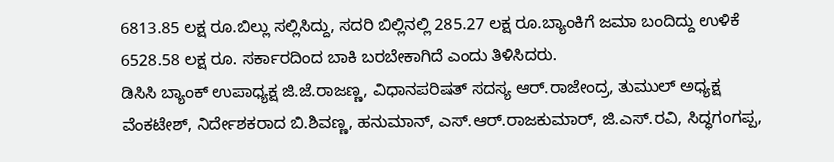6813.85 ಲಕ್ಷ ರೂ.ಬಿಲ್ಲು ಸಲ್ಲಿಸಿದ್ದು, ಸದರಿ ಬಿಲ್ಲಿನಲ್ಲಿ 285.27 ಲಕ್ಷ ರೂ.ಬ್ಯಾಂಕಿಗೆ ಜಮಾ ಬಂದಿದ್ದು ಉಳಿಕೆ 6528.58 ಲಕ್ಷ ರೂ. ಸರ್ಕಾರದಿಂದ ಬಾಕಿ ಬರಬೇಕಾಗಿದೆ ಎಂದು ತಿಳಿಸಿದರು.
ಡಿಸಿಸಿ ಬ್ಯಾಂಕ್ ಉಪಾಧ್ಯಕ್ಷ ಜಿ.ಜೆ.ರಾಜಣ್ಣ, ವಿಧಾನಪರಿಷತ್ ಸದಸ್ಯ ಆರ್.ರಾಜೇಂದ್ರ, ತುಮುಲ್ ಅಧ್ಯಕ್ಷ ವೆಂಕಟೇಶ್, ನಿರ್ದೇಶಕರಾದ ಬಿ.ಶಿವಣ್ಣ, ಹನುಮಾನ್, ಎಸ್.ಆರ್.ರಾಜಕುಮಾರ್, ಜಿ.ಎಸ್.ರವಿ, ಸಿದ್ಧಗಂಗಪ್ಪ,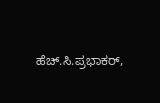ಹೆಚ್.ಸಿ.ಪ್ರಭಾಕರ್,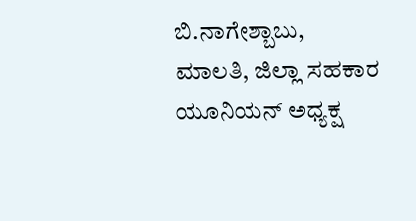ಬಿ.ನಾಗೇಶ್ಬಾಬು, ಮಾಲತಿ, ಜಿಲ್ಲಾ ಸಹಕಾರ ಯೂನಿಯನ್ ಅಧ್ಯಕ್ಷ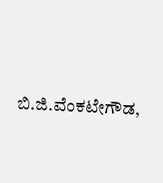ಬಿ.ಜಿ.ವೆಂಕಟೇಗೌಡ,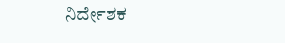ನಿರ್ದೇಶಕ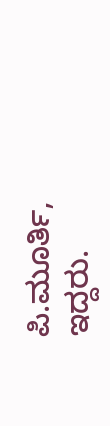ಪಿ.ಮೂರ್ತಿ, ಇದ್ದರು.